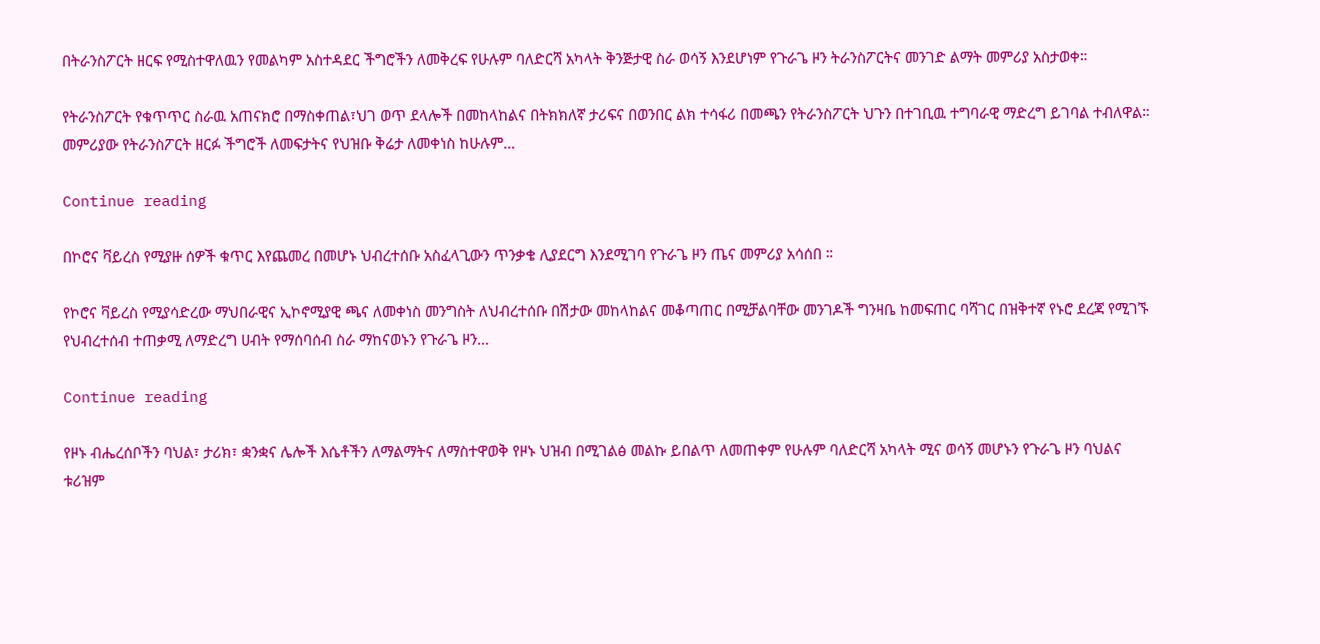በትራንስፖርት ዘርፍ የሚስተዋለዉን የመልካም አስተዳደር ችግሮችን ለመቅረፍ የሁሉም ባለድርሻ አካላት ቅንጅታዊ ስራ ወሳኝ እንደሆነም የጉራጌ ዞን ትራንስፖርትና መንገድ ልማት መምሪያ አስታወቀ።

የትራንስፖርት የቁጥጥር ስራዉ አጠናክሮ በማስቀጠል፣ህገ ወጥ ደላሎች በመከላከልና በትክክለኛ ታሪፍና በወንበር ልክ ተሳፋሪ በመጫን የትራንስፖርት ህጉን በተገቢዉ ተግባራዊ ማድረግ ይገባል ተብለዋል። መምሪያው የትራንስፖርት ዘርፉ ችግሮች ለመፍታትና የህዝቡ ቅሬታ ለመቀነስ ከሁሉም…

Continue reading

በኮሮና ቫይረስ የሚያዙ ሰዎች ቁጥር እየጨመረ በመሆኑ ህብረተሰቡ አስፈላጊውን ጥንቃቄ ሊያደርግ እንደሚገባ የጉራጌ ዞን ጤና መምሪያ አሳሰበ ።

የኮሮና ቫይረስ የሚያሳድረው ማህበራዊና ኢኮኖሚያዊ ጫና ለመቀነስ መንግስት ለህብረተሰቡ በሽታው መከላከልና መቆጣጠር በሚቻልባቸው መንገዶች ግንዛቤ ከመፍጠር ባሻገር በዝቅተኛ የኑሮ ደረጃ የሚገኙ የህብረተሰብ ተጠቃሚ ለማድረግ ሀብት የማሰባሰብ ስራ ማከናወኑን የጉራጌ ዞን…

Continue reading

የዞኑ ብሔረሰቦችን ባህል፣ ታሪክ፣ ቋንቋና ሌሎች እሴቶችን ለማልማትና ለማስተዋወቅ የዞኑ ህዝብ በሚገልፅ መልኩ ይበልጥ ለመጠቀም የሁሉም ባለድርሻ አካላት ሚና ወሳኝ መሆኑን የጉራጌ ዞን ባህልና ቱሪዝም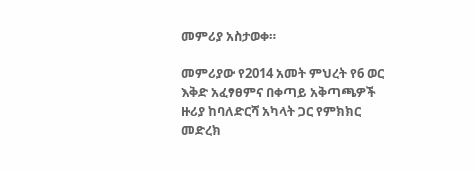መምሪያ አስታወቀ።

መምሪያው የ2014 አመት ምህረት የ6 ወር እቅድ አፈፃፀምና በቀጣይ አቅጣጫዎች ዙሪያ ከባለድርሻ አካላት ጋር የምክክር መድረክ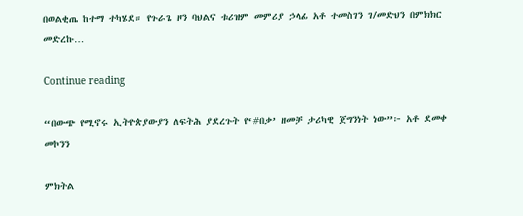በወልቂጤ ከተማ ተካሄደ። የጉራጌ ዞን ባህልና ቱሪዝም መምሪያ ኃላፊ አቶ ተመስገን ገ/መድህን በምክክር መድረኩ…

Continue reading

“በውጭ የሚኖሩ ኢትዮጵያውያን ለፍትሕ ያደረጉት የ‘#በቃ’ ዘመቻ ታሪካዊ ጀግንነት ነው”፦ አቶ ደመቀ መኮንን

ምክትል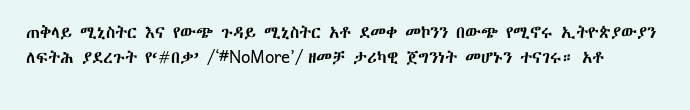ጠቅላይ ሚኒስትር እና የውጭ ጉዳይ ሚኒስትር አቶ ደመቀ መኮንን በውጭ የሚኖሩ ኢትዮጵያውያን ለፍትሕ ያደረጉት የ‘#በቃ’ /‘#NoMore’/ ዘመቻ ታሪካዊ ጀግንነት መሆኑን ተናገሩ። አቶ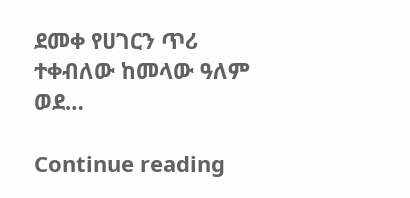ደመቀ የሀገርን ጥሪ ተቀብለው ከመላው ዓለም ወደ…

Continue reading